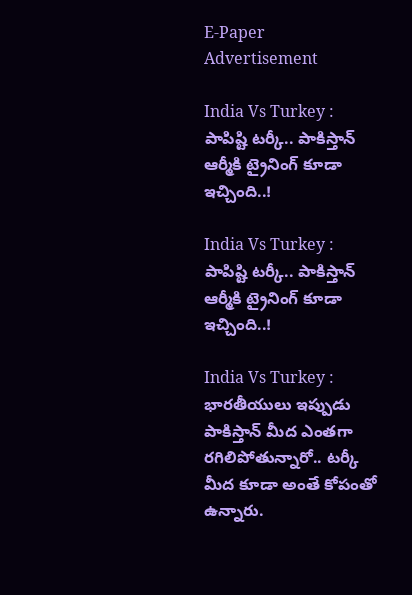E-Paper
Advertisement

India Vs Turkey : పాపిష్టి టర్కీ.. పాకిస్తాన్ ఆర్మీకి ట్రైనింగ్ కూడా ఇచ్చింది..!

India Vs Turkey : పాపిష్టి టర్కీ.. పాకిస్తాన్ ఆర్మీకి ట్రైనింగ్ కూడా ఇచ్చింది..!

India Vs Turkey : భారతీయులు ఇప్పుడు పాకిస్తాన్ మీద ఎంతగా రగిలిపోతున్నారో.. టర్కీ మీద కూడా అంతే కోపంతో ఉన్నారు.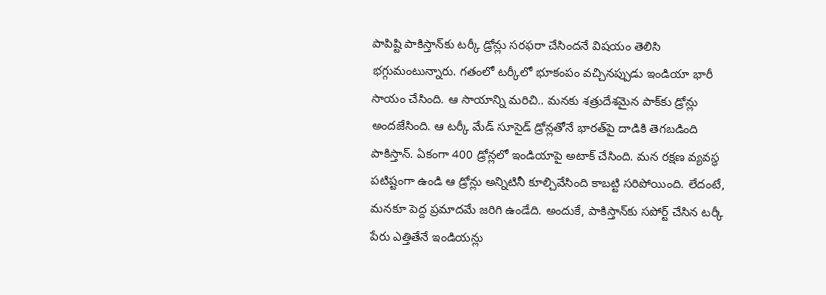పాపిష్టి పాకిస్తాన్‌కు టర్కీ డ్రోన్లు సరఫరా చేసిందనే విషయం తెలిసి భగ్గుమంటున్నారు. గతంలో టర్కీలో భూకంపం వచ్చినప్పుడు ఇండియా భారీ సాయం చేసింది. ఆ సాయాన్ని మరిచి.. మనకు శత్రుదేశమైన పాక్‌కు డ్రోన్లు అందజేసింది. ఆ టర్కీ మేడ్ సూసైడ్ డ్రోన్లతోనే భారత్‌పై దాడికి తెగబడింది పాకిస్తాన్. ఏకంగా 400 డ్రోన్లలో ఇండియాపై అటాక్ చేసింది. మన రక్షణ వ్యవస్థ పటిష్టంగా ఉండి ఆ డ్రోన్లు అన్నిటినీ కూల్చివేసింది కాబట్టి సరిపోయింది. లేదంటే, మనకూ పెద్ద ప్రమాదమే జరిగి ఉండేది. అందుకే, పాకిస్తాన్‌కు సపోర్ట్ చేసిన టర్కీ పేరు ఎత్తితేనే ఇండియన్లు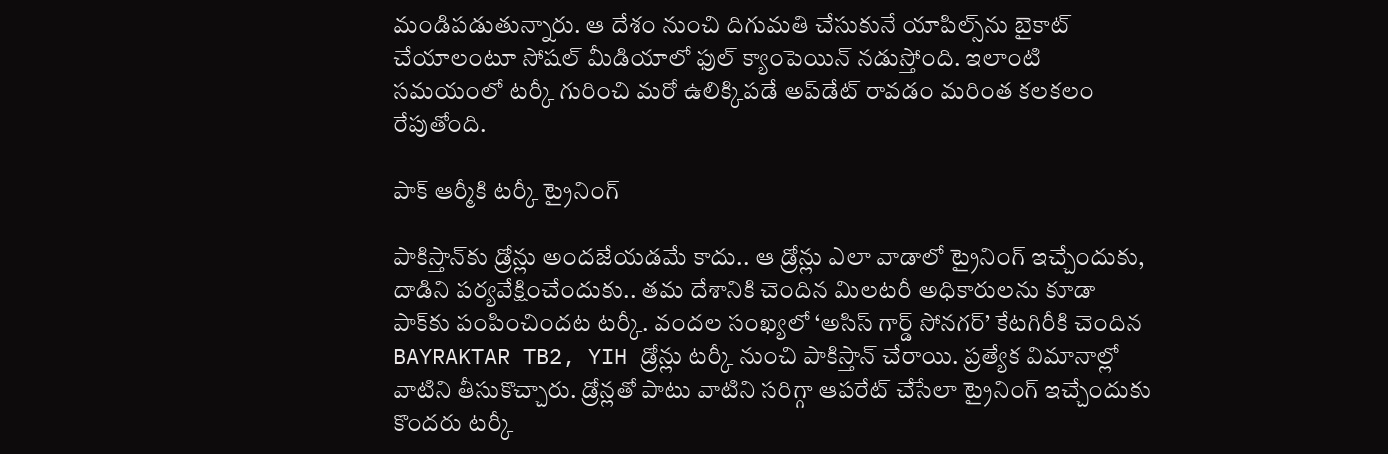మండిపడుతున్నారు. ఆ దేశం నుంచి దిగుమతి చేసుకునే యాపిల్స్‌ను బైకాట్ చేయాలంటూ సోషల్ మీడియాలో ఫుల్ క్యాంపెయిన్ నడుస్తోంది. ఇలాంటి సమయంలో టర్కీ గురించి మరో ఉలిక్కిపడే అప్‌డేట్ రావడం మరింత కలకలం రేపుతోంది.

పాక్ ఆర్మీకి టర్కీ ట్రైనింగ్

పాకిస్తాన్‌కు డ్రోన్లు అందజేయడమే కాదు.. ఆ డ్రోన్లు ఎలా వాడాలో ట్రైనింగ్ ఇచ్చేందుకు, దాడిని పర్యవేక్షించేందుకు.. తమ దేశానికి చెందిన మిలటరీ అధికారులను కూడా పాక్‌కు పంపించిందట టర్కీ. వందల సంఖ్యలో ‘అసిస్ గార్డ్ సోనగర్’ కేటగిరీకి చెందిన BAYRAKTAR TB2, YIH డ్రోన్లు టర్కీ నుంచి పాకిస్తాన్ చేరాయి. ప్రత్యేక విమానాల్లో వాటిని తీసుకొచ్చారు. డ్రోన్లతో పాటు వాటిని సరిగ్గా ఆపరేట్ చేసేలా ట్రైనింగ్ ఇచ్చేందుకు కొందరు టర్కీ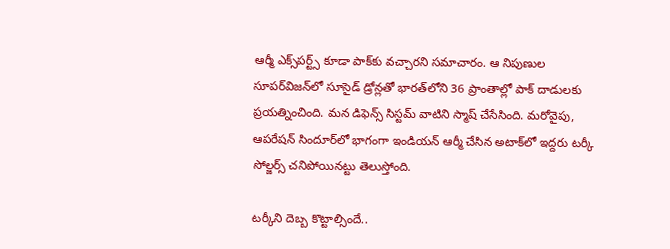ఆర్మీ ఎక్స్‌పర్ట్స్ కూడా పాక్‌కు వచ్చారని సమాచారం. ఆ నిపుణుల సూపర్‌విజన్‌లో సూసైడ్ డ్రోన్లతో భారత్‌లోని 36 ప్రాంతాల్లో పాక్ దాడులకు ప్రయత్నించింది. మన డిఫెన్స్ సిస్టమ్ వాటిని స్మాష్ చేసేసింది. మరోవైపు, ఆపరేషన్ సిందూర్‌లో భాగంగా ఇండియన్ ఆర్మీ చేసిన అటాక్‌లో ఇద్దరు టర్కీ సోల్జర్స్ చనిపోయినట్టు తెలుస్తోంది.

టర్కీని దెబ్బ కొట్టాల్సిందే..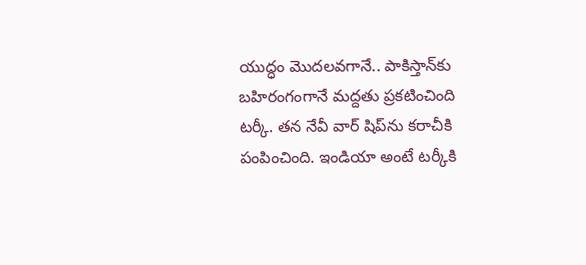యుద్ధం మొదలవగానే.. పాకిస్తాన్‌కు బహిరంగంగానే మద్దతు ప్రకటించింది టర్కీ. తన నేవీ వార్‌ షిప్‌ను కరాచీకి పంపించింది. ఇండియా అంటే టర్కీకి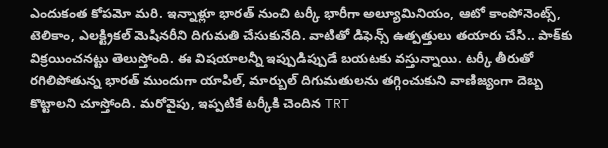ఎందుకంత కోపమో మరి. ఇన్నాళ్లూ భారత్ నుంచి టర్కీ భారీగా అల్యూమినియం, ఆటో కాంపోనెంట్స్, టెలికాం, ఎలక్ట్రికల్ మెషినరీని దిగుమతి చేసుకునేది. వాటితో డిఫెన్స్‌ ఉత్పత్తులు తయారు చేసి.. పాక్‌కు విక్రయించనట్టు తెలుస్తోంది. ఈ విషయాలన్నీ ఇప్పుడిప్పుడే బయటకు వస్తున్నాయి. టర్కీ తీరుతో రగిలిపోతున్న భారత్ ముందుగా యాపిల్, మార్బుల్ దిగుమతులను తగ్గించుకుని వాణిజ్యంగా దెబ్బ కొట్టాలని చూస్తోంది. మరోవైపు, ఇప్పటికే టర్కీకి చెందిన TRT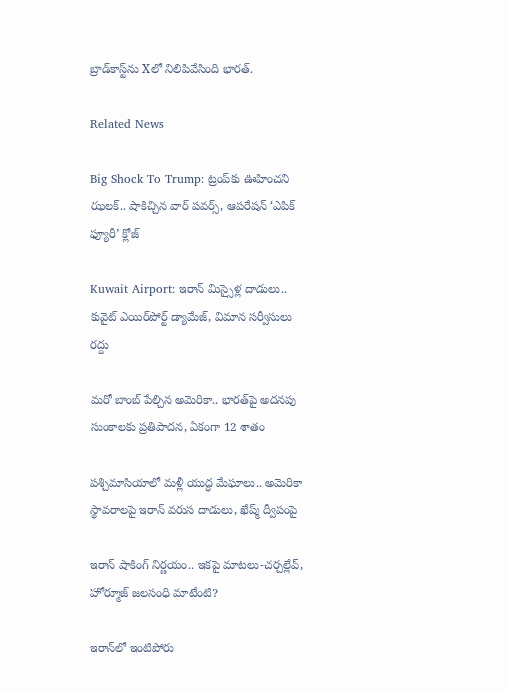బ్రాడ్‌కాస్ట్‌ను Xలో నిలిపివేసింది భారత్.

Related News

Big Shock To Trump: ట్రంప్‌కు ఊహించని ఝలక్.. షాకిచ్చిన వార్ పవర్స్, ఆపరేషన్ ‘ఎపిక్ ఫ్యూరీ’ క్లోజ్

Kuwait Airport: ఇరాన్ మిస్సైళ్ల దాడులు.. కువైట్‌ ఎయిర్‌పోర్ట్ డ్యామేజ్, విమాన సర్వీసులు రద్దు

మరో బాంబ్‌ పేల్చిన అమెరికా.. భారత్‌పై అదనపు సుంకాలకు ప్రతిపాదన, ఏకంగా 12 శాతం

పశ్చిమాసియాలో మళ్లీ యుద్ధ మేఘాలు.. అమెరికా స్థావరాలపై ఇరాన్ వరుస దాడులు, ఖేష్మ్ ద్వీపంపై

ఇరాన్ షాకింగ్ నిర్ణయం.. ఇకపై మాటలు-చర్చల్లేవ్, హోర్మూజ్ జలసంధి మాటేంటి?

ఇరాన్‌లో ఇంటిపోరు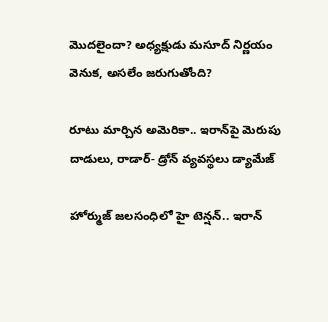మొదలైందా? అధ్యక్షుడు మసూద్‌ నిర్ణయం వెనుక, అసలేం జరుగుతోంది?

రూటు మార్చిన అమెరికా.. ఇరాన్‌పై మెరుపు దాడులు, రాడార్- డ్రోన్ వ్యవస్థలు డ్యామేజ్

హోర్ముజ్ జలసంధిలో హై టెన్షన్.. ఇరాన్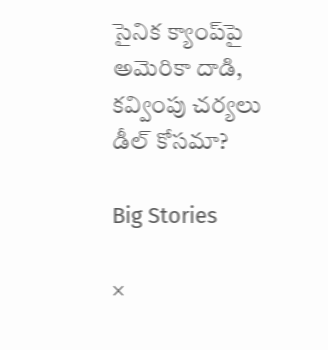సైనిక క్యాంప్‌పై అమెరికా దాడి, కవ్వింపు చర్యలు డీల్ కోసమా?

Big Stories

×